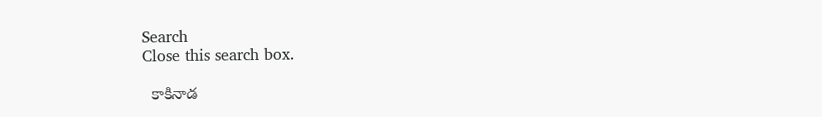Search
Close this search box.

  కాకినాడ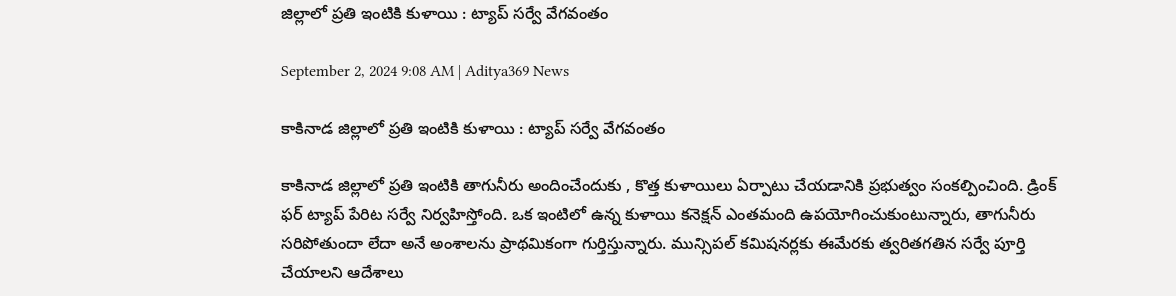జిల్లాలో ప్రతి ఇంటికి కుళాయి : ట్యాప్ సర్వే వేగవంతం

September 2, 2024 9:08 AM | Aditya369 News

కాకినాడ జిల్లాలో ప్రతి ఇంటికి కుళాయి : ట్యాప్ సర్వే వేగవంతం

కాకినాడ జిల్లాలో ప్రతి ఇంటికి తాగునీరు అందించేందుకు , కొత్త కుళాయిలు ఏర్పాటు చేయడానికి ప్రభుత్వం సంకల్పించింది. డ్రింక్ ఫర్ ట్యాప్ పేరిట సర్వే నిర్వహిస్తోంది. ఒక ఇంటిలో ఉన్న కుళాయి కనెక్షన్ ఎంతమంది ఉపయోగించుకుంటున్నారు, తాగునీరు సరిపోతుందా లేదా అనే అంశాలను ప్రాథమికంగా గుర్తిస్తున్నారు. మున్సిపల్ కమిషనర్లకు ఈమేరకు త్వరితగతిన సర్వే పూర్తి చేయాలని ఆదేశాలు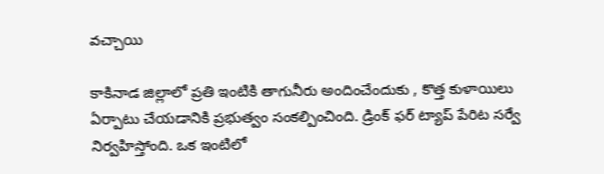వచ్చాయి

కాకినాడ జిల్లాలో ప్రతి ఇంటికి తాగునీరు అందించేందుకు , కొత్త కుళాయిలు ఏర్పాటు చేయడానికి ప్రభుత్వం సంకల్పించింది. డ్రింక్ ఫర్ ట్యాప్ పేరిట సర్వే నిర్వహిస్తోంది. ఒక ఇంటిలో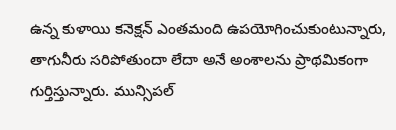ఉన్న కుళాయి కనెక్షన్ ఎంతమంది ఉపయోగించుకుంటున్నారు, తాగునీరు సరిపోతుందా లేదా అనే అంశాలను ప్రాథమికంగా గుర్తిస్తున్నారు. మున్సిపల్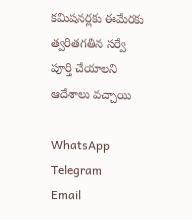కమిషనర్లకు ఈమేరకు త్వరితగతిన సర్వే పూర్తి చేయాలని ఆదేశాలు వచ్చాయి

WhatsApp
Telegram
Email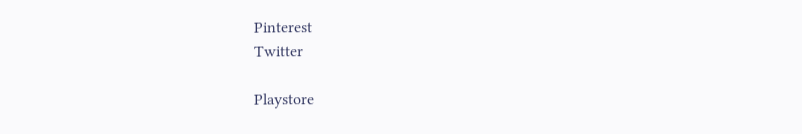Pinterest
Twitter

Playstore